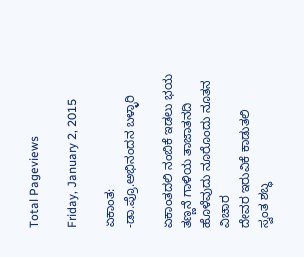Total Pageviews

Friday, January 2, 2015

ಏಕಾಂತ:
-ಡಾ.ಪ್ರೊ.ಅಭಿನಂದನ ಬಳ್ಳಾರಿ

ಏಕಾಂತದಲಿ ನಂಬಿಕೆ ಇಡಲು ಭಯ
ತಣ್ಣನೆ ಗಾಳಿಯ ತಾಜಾತನದಿ
ಹೊಳೆವುದು ನೂರೊಂದು ನೂತನ ವಿಚಾರ
ದೇವರ ಇರುವಿಕೆ ಕಾಡುತಲಿ
ಸ್ವಂತ ಶಬ್ಧ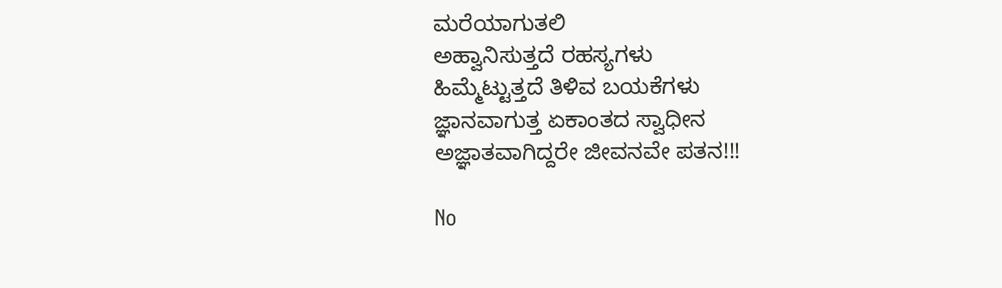ಮರೆಯಾಗುತಲಿ
ಅಹ್ವಾನಿಸುತ್ತದೆ ರಹಸ್ಯಗಳು
ಹಿಮ್ಮೆಟ್ಟುತ್ತದೆ ತಿಳಿವ ಬಯಕೆಗಳು
ಜ್ಞಾನವಾಗುತ್ತ ಏಕಾಂತದ ಸ್ವಾಧೀನ
ಅಜ್ಞಾತವಾಗಿದ್ದರೇ ಜೀವನವೇ ಪತನ!!!

No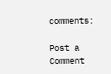comments:

Post a Comment